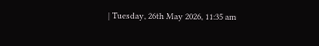| Tuesday, 26th May 2026, 11:35 am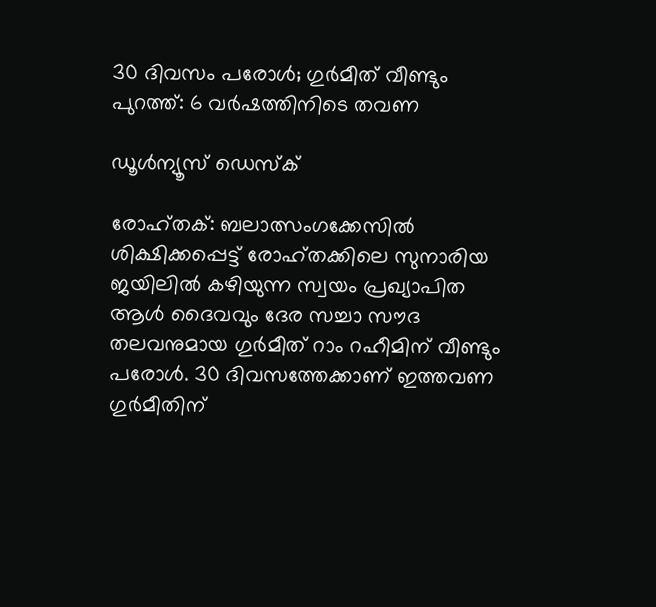30 ദിവസം പരോള്‍; ഗുര്‍മീത് വീണ്ടും പുറത്ത്: 6 വര്‍ഷത്തിനിടെ തവണ

ഡൂള്‍ന്യൂസ് ഡെസ്‌ക്

രോഹ്തക്: ബലാത്സംഗക്കേസില്‍ ശിക്ഷിക്കപ്പെട്ട് രോഹ്തക്കിലെ സുനാരിയ ജയിലില്‍ കഴിയുന്ന സ്വയം പ്രഖ്യാപിത ആള്‍ ദൈവവും ദേര സച്ചാ സൗദ തലവനുമായ ഗുര്‍മീത് റാം റഹീമിന് വീണ്ടും പരോള്‍. 30 ദിവസത്തേക്കാണ് ഇത്തവണ ഗുര്‍മീതിന്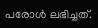പരോള്‍ ലഭിച്ചത്.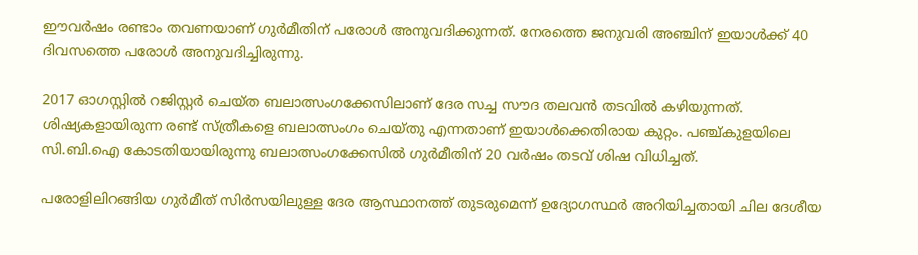ഈവര്‍ഷം രണ്ടാം തവണയാണ് ഗുര്‍മീതിന് പരോള്‍ അനുവദിക്കുന്നത്. നേരത്തെ ജനുവരി അഞ്ചിന് ഇയാള്‍ക്ക് 40 ദിവസത്തെ പരോള്‍ അനുവദിച്ചിരുന്നു.

2017 ഓഗസ്റ്റില്‍ റജിസ്റ്റര്‍ ചെയ്ത ബലാത്സംഗക്കേസിലാണ് ദേര സച്ച സൗദ തലവന്‍ തടവില്‍ കഴിയുന്നത്. ശിഷ്യകളായിരുന്ന രണ്ട് സ്ത്രീകളെ ബലാത്സംഗം ചെയ്തു എന്നതാണ് ഇയാള്‍ക്കെതിരായ കുറ്റം. പഞ്ച്കുളയിലെ സി.ബി.ഐ കോടതിയായിരുന്നു ബലാത്സംഗക്കേസില്‍ ഗുര്‍മീതിന് 20 വര്‍ഷം തടവ് ശിഷ വിധിച്ചത്.

പരോളിലിറങ്ങിയ ഗുര്‍മീത് സിര്‍സയിലുള്ള ദേര ആസ്ഥാനത്ത് തുടരുമെന്ന് ഉദ്യോഗസ്ഥര്‍ അറിയിച്ചതായി ചില ദേശീയ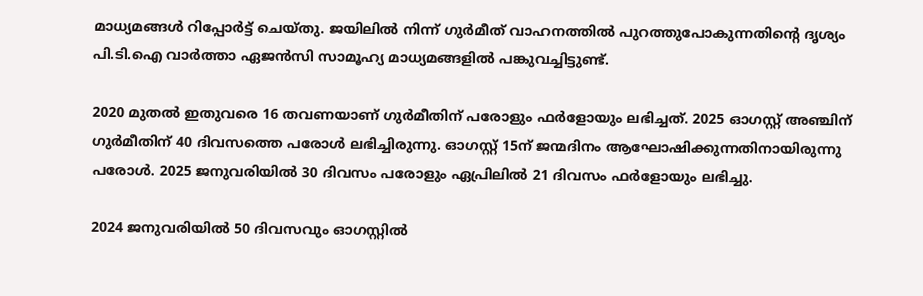മാധ്യമങ്ങള്‍ റിപ്പോര്‍ട്ട് ചെയ്തു. ജയിലില്‍ നിന്ന് ഗുര്‍മീത് വാഹനത്തില്‍ പുറത്തുപോകുന്നതിന്റെ ദൃശ്യം പി.ടി.ഐ വാര്‍ത്താ ഏജന്‍സി സാമൂഹ്യ മാധ്യമങ്ങളില്‍ പങ്കുവച്ചിട്ടുണ്ട്.

2020 മുതല്‍ ഇതുവരെ 16 തവണയാണ് ഗുര്‍മീതിന് പരോളും ഫര്‍ളോയും ലഭിച്ചത്. 2025 ഓഗസ്റ്റ് അഞ്ചിന് ഗുര്‍മീതിന് 40 ദിവസത്തെ പരോള്‍ ലഭിച്ചിരുന്നു. ഓഗസ്റ്റ് 15ന് ജന്മദിനം ആഘോഷിക്കുന്നതിനായിരുന്നു പരോള്‍. 2025 ജനുവരിയില്‍ 30 ദിവസം പരോളും ഏപ്രിലില്‍ 21 ദിവസം ഫര്‍ളോയും ലഭിച്ചു.

2024 ജനുവരിയില്‍ 50 ദിവസവും ഓഗസ്റ്റില്‍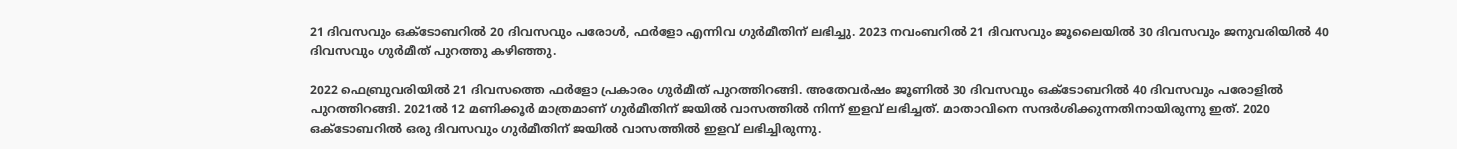21 ദിവസവും ഒക്ടോബറില്‍ 20 ദിവസവും പരോള്‍, ഫര്‍ളോ എന്നിവ ഗുര്‍മീതിന് ലഭിച്ചു. 2023 നവംബറില്‍ 21 ദിവസവും ജൂലൈയില്‍ 30 ദിവസവും ജനുവരിയില്‍ 40 ദിവസവും ഗുര്‍മീത് പുറത്തു കഴിഞ്ഞു.

2022 ഫെബ്രുവരിയില്‍ 21 ദിവസത്തെ ഫര്‍ളോ പ്രകാരം ഗുര്‍മീത് പുറത്തിറങ്ങി. അതേവര്‍ഷം ജൂണില്‍ 30 ദിവസവും ഒക്ടോബറില്‍ 40 ദിവസവും പരോളില്‍ പുറത്തിറങ്ങി. 2021ല്‍ 12 മണിക്കൂര്‍ മാത്രമാണ് ഗുര്‍മീതിന് ജയില്‍ വാസത്തില്‍ നിന്ന് ഇളവ് ലഭിച്ചത്. മാതാവിനെ സന്ദര്‍ശിക്കുന്നതിനായിരുന്നു ഇത്. 2020 ഒക്ടോബറില്‍ ഒരു ദിവസവും ഗുര്‍മീതിന് ജയില്‍ വാസത്തില്‍ ഇളവ് ലഭിച്ചിരുന്നു.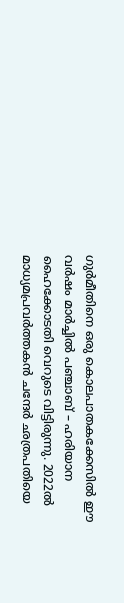ഗുര്‍മീതിനെ ഒരു കൊലപാതകക്കേസില്‍ ഈ വര്‍ഷം മാര്‍ച്ചില്‍ പഞ്ചാബ് – ഹരിയാന ഹൈക്കോടതി വെറുടെ വിട്ടിരുന്നു. 2022ല്‍ മാധ്യമപ്രവര്‍ത്തകന്‍ ചന്ദേര്‍ ഛത്രപതിയെ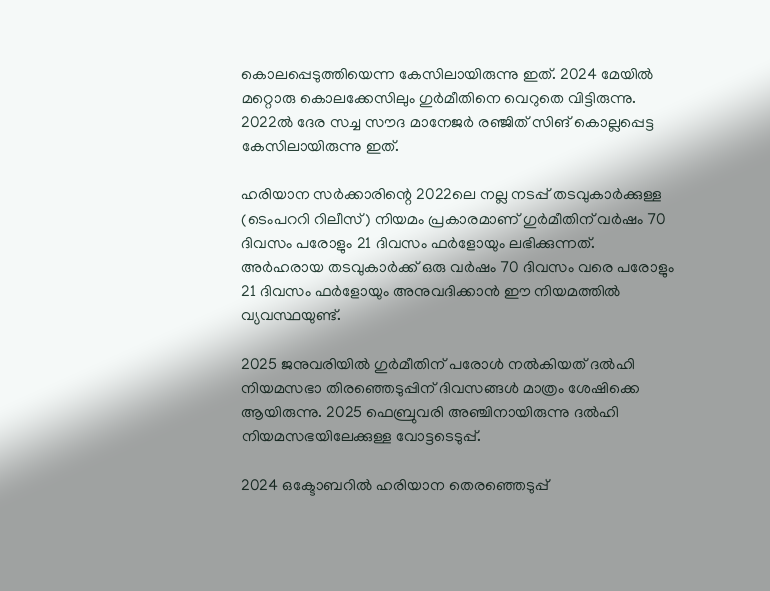കൊലപ്പെടുത്തിയെന്ന കേസിലായിരുന്നു ഇത്. 2024 മേയില്‍ മറ്റൊരു കൊലക്കേസിലും ഗുര്‍മീതിനെ വെറുതെ വിട്ടിരുന്നു. 2022ല്‍ ദേര സച്ച സൗദ മാനേജര്‍ രഞ്ജിത് സിങ് കൊല്ലപ്പെട്ട കേസിലായിരുന്നു ഇത്.

ഹരിയാന സര്‍ക്കാരിന്റെ 2022ലെ നല്ല നടപ്പ് തടവുകാര്‍ക്കുള്ള (ടെംപററി റിലീസ്) നിയമം പ്രകാരമാണ് ഗുര്‍മീതിന് വര്‍ഷം 70 ദിവസം പരോളും 21 ദിവസം ഫര്‍ളോയും ലഭിക്കുന്നത്. അര്‍ഹരായ തടവുകാര്‍ക്ക് ഒരു വര്‍ഷം 70 ദിവസം വരെ പരോളും 21 ദിവസം ഫര്‍ളോയും അനുവദിക്കാന്‍ ഈ നിയമത്തില്‍ വ്യവസ്ഥയുണ്ട്.

2025 ജനുവരിയില്‍ ഗുര്‍മീതിന് പരോള്‍ നല്‍കിയത് ദല്‍ഹി നിയമസഭാ തിരഞ്ഞെടുപ്പിന് ദിവസങ്ങള്‍ മാത്രം ശേഷിക്കെ ആയിരുന്നു. 2025 ഫെബ്രുവരി അഞ്ചിനായിരുന്നു ദല്‍ഹി നിയമസഭയിലേക്കുള്ള വോട്ടടെടുപ്പ്.

2024 ഒക്ടോബറില്‍ ഹരിയാന തെരഞ്ഞെടുപ്പ്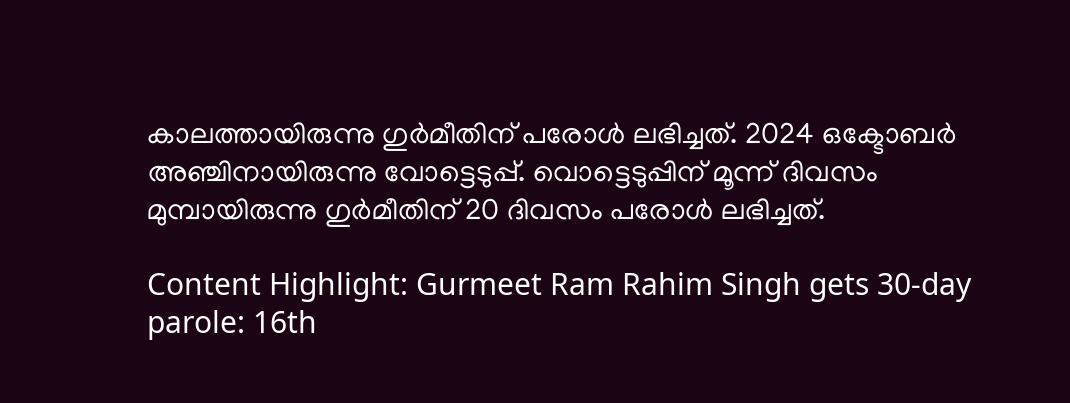കാലത്തായിരുന്നു ഗുര്‍മീതിന് പരോള്‍ ലഭിച്ചത്. 2024 ഒക്ടോബര്‍ അഞ്ചിനായിരുന്നു വോട്ടെടുപ്പ്. വൊട്ടെടുപ്പിന് മൂന്ന് ദിവസം മുമ്പായിരുന്നു ഗുര്‍മീതിന് 20 ദിവസം പരോള്‍ ലഭിച്ചത്.

Content Highlight: Gurmeet Ram Rahim Singh gets 30-day parole: 16th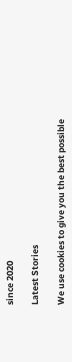since 2020

Latest Stories

We use cookies to give you the best possible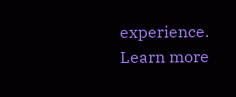experience. Learn more